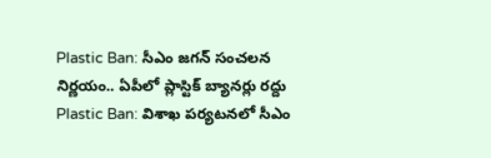Plastic Ban: సీఎం జగన్ సంచలన నిర్ణయం.. ఏపీలో ప్లాస్టిక్ బ్యానర్లు రద్దు
Plastic Ban: విశాఖ పర్యటనలో సీఎం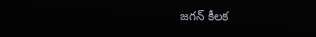జగన్ కీలక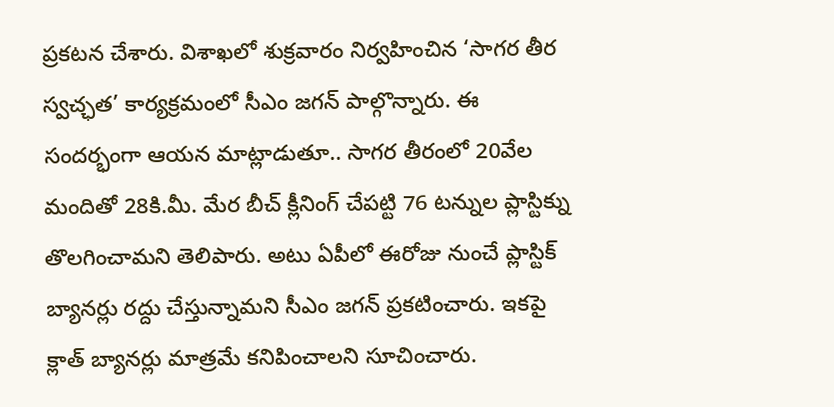ప్రకటన చేశారు. విశాఖలో శుక్రవారం నిర్వహించిన ‘సాగర తీర స్వచ్ఛత’ కార్యక్రమంలో సీఎం జగన్ పాల్గొన్నారు. ఈ సందర్భంగా ఆయన మాట్లాడుతూ.. సాగర తీరంలో 20వేల మందితో 28కి.మీ. మేర బీచ్ క్లీనింగ్ చేపట్టి 76 టన్నుల ప్లాస్టిక్ను తొలగించామని తెలిపారు. అటు ఏపీలో ఈరోజు నుంచే ప్లాస్టిక్ బ్యానర్లు రద్దు చేస్తున్నామని సీఎం జగన్ ప్రకటించారు. ఇకపై క్లాత్ బ్యానర్లు మాత్రమే కనిపించాలని సూచించారు.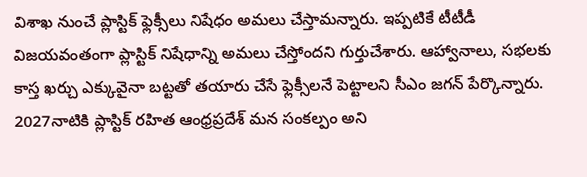విశాఖ నుంచే ప్లాస్టిక్ ఫ్లెక్సీలు నిషేధం అమలు చేస్తామన్నారు. ఇప్పటికే టీటీడీ విజయవంతంగా ప్లాస్టిక్ నిషేధాన్ని అమలు చేస్తోందని గుర్తుచేశారు. ఆహ్వానాలు, సభలకు కాస్త ఖర్చు ఎక్కువైనా బట్టతో తయారు చేసే ఫ్లెక్సీలనే పెట్టాలని సీఎం జగన్ పేర్కొన్నారు. 2027నాటికి ప్లాస్టిక్ రహిత ఆంధ్రప్రదేశ్ మన సంకల్పం అని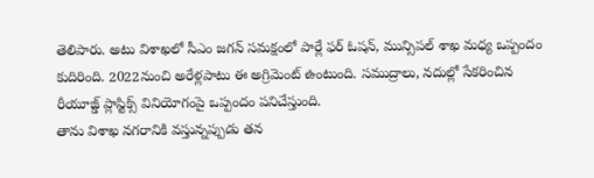తెలిపారు. అటు విశాఖలో సీఎం జగన్ సమక్షంలో పార్లే ఫర్ ఓషన్, మున్సిపల్ శాఖ మధ్య ఒప్పందం కుదిరింది. 2022నుంచి అరేళ్లపాటు ఈ అగ్రిమెంట్ ఉంటుంది. సముద్రాలు, నదుల్లో సేకరించిన రీయూజ్డ్ ప్లాస్టిక్స్ వినియోగంపై ఒప్పందం పనిచేస్తుంది.
తాను విశాఖ నగరానికి వస్తున్నప్పుడు తన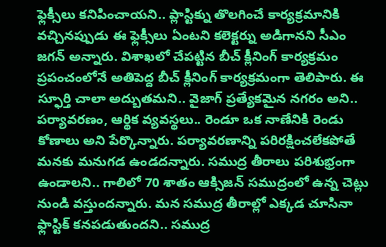ఫ్లెక్సీలు కనిపించాయని.. ప్లాస్టిక్ను తొలగించే కార్యక్రమానికి వచ్చినప్పుడు ఈ ఫ్లెక్సీలు ఏంటని కలెక్టర్ను అడిగానని సీఎం జగన్ అన్నారు. విశాఖలో చేపట్టిన బీచ్ క్లీనింగ్ కార్యక్రమం ప్రపంచంలోనే అతిపెద్ద బీచ్ క్లీనింగ్ కార్యక్రమంగా తెలిపారు. ఈ స్ఫూర్తి చాలా అద్బుతమని.. వైజాగ్ ప్రత్యేకమైన నగరం అని.. పర్యావరణం, ఆర్థిక వ్యవస్థలు.. రెండూ ఒక నాణేనికి రెండు కోణాలు అని పేర్కొన్నారు. పర్యావరణాన్ని పరిరక్షించలేకపోతే మనకు మనుగడ ఉండదన్నారు. సముద్ర తీరాలు పరిశుభ్రంగా ఉండాలని.. గాలిలో 70 శాతం ఆక్సిజన్ సముద్రంలో ఉన్న చెట్లు నుండి వస్తుందన్నారు. మన సముద్ర తీరాల్లో ఎక్కడ చూసినా ఫ్లాస్టిక్ కనపడుతుందని.. సముద్ర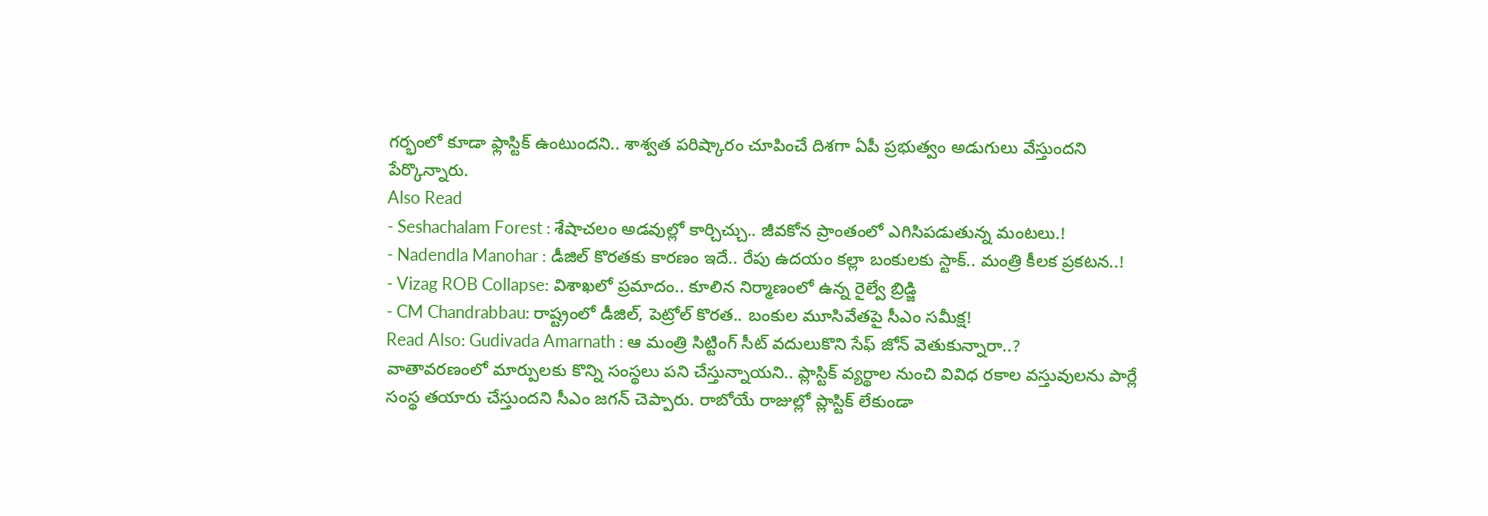గర్భంలో కూడా ఫ్లాస్టిక్ ఉంటుందని.. శాశ్వత పరిష్కారం చూపించే దిశగా ఏపీ ప్రభుత్వం అడుగులు వేస్తుందని పేర్కొన్నారు.
Also Read
- Seshachalam Forest : శేషాచలం అడవుల్లో కార్చిచ్చు.. జీవకోన ప్రాంతంలో ఎగిసిపడుతున్న మంటలు.!
- Nadendla Manohar : డీజిల్ కొరతకు కారణం ఇదే.. రేపు ఉదయం కల్లా బంకులకు స్టాక్.. మంత్రి కీలక ప్రకటన..!
- Vizag ROB Collapse: విశాఖలో ప్రమాదం.. కూలిన నిర్మాణంలో ఉన్న రైల్వే బ్రిడ్జి
- CM Chandrabbau: రాష్ట్రంలో డీజిల్, పెట్రోల్ కొరత.. బంకుల మూసివేతపై సీఎం సమీక్ష!
Read Also: Gudivada Amarnath : ఆ మంత్రి సిట్టింగ్ సీట్ వదులుకొని సేఫ్ జోన్ వెతుకున్నారా..?
వాతావరణంలో మార్పులకు కొన్ని సంస్థలు పని చేస్తున్నాయని.. ప్లాస్టిక్ వ్యర్థాల నుంచి వివిధ రకాల వస్తువులను పార్లే సంస్థ తయారు చేస్తుందని సీఎం జగన్ చెప్పారు. రాబోయే రాజుల్లో ప్లాస్టిక్ లేకుండా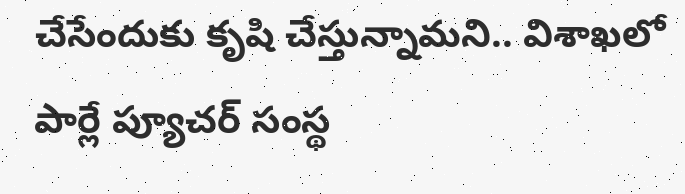చేసేందుకు కృషి చేస్తున్నామని.. విశాఖలో పార్లే ప్యూచర్ సంస్థ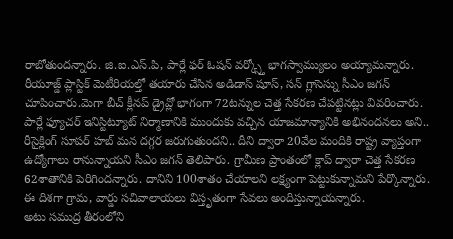రాబోతుందన్నారు. జి.ఐ.ఎస్.పి, పార్లే ఫర్ ఓషన్ వర్క్స్తో భాగస్వామ్యులం అయ్యామన్నారు. రీయూజ్డ్ ప్లాస్టిక్ మెటీరియల్తో తయారు చేసిన అడిడాస్ షూస్, సన్ గ్లాసెస్ను సీఎం జగన్ చూపించారు.మెగా బీచ్ క్లీనప్ డ్రైవ్లో భాగంగా 72టన్నుల చెత్త సేకరణ చేపట్టినట్లు వివరించారు. పార్లే ఫ్యూచర్ ఇనిస్టిట్యూట్ నిర్మాణానికి ముందుకు వచ్చిన యాజమాన్యానికి అభినందనలు అని.. రీసైక్లింగ్ సూపర్ హబ్ మన దగ్గర జరుగుతుందని.. దీని ద్వారా 20వేల మందికి రాష్ట్ర వ్యాప్తంగా ఉద్యోగాలు రానున్నాయని సీఎం జగన్ తెలిపారు. గ్రామీణ ప్రాంతంలో క్లాప్ ద్వారా చెత్త సేకరణ 62శాతానికి పెరిగిందన్నారు. దానిని 100శాతం చేయాలని లక్ష్యంగా పెట్టుకున్నామని పేర్కొన్నారు. ఈ దిశగా గ్రామ, వార్డు సచివాలాయలు విస్తృతంగా సేవలు అందిస్తున్నాయన్నారు.
అటు సముద్ర తీరంలోని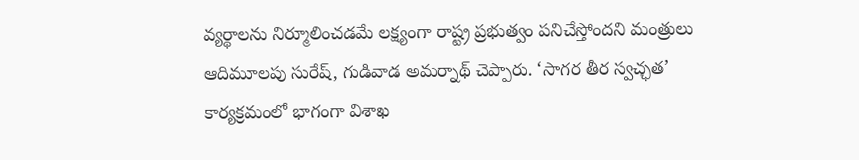వ్యర్థాలను నిర్మూలించడమే లక్ష్యంగా రాష్ట్ర ప్రభుత్వం పనిచేస్తోందని మంత్రులు ఆదిమూలపు సురేష్, గుడివాడ అమర్నాథ్ చెప్పారు. ‘సాగర తీర స్వచ్ఛత’ కార్యక్రమంలో భాగంగా విశాఖ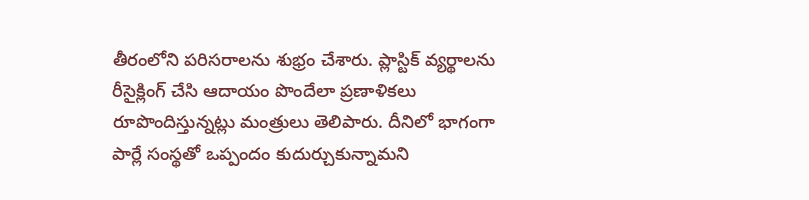తీరంలోని పరిసరాలను శుభ్రం చేశారు. ప్లాస్టిక్ వ్యర్థాలను రీసైక్లింగ్ చేసి ఆదాయం పొందేలా ప్రణాళికలు రూపొందిస్తున్నట్లు మంత్రులు తెలిపారు. దీనిలో భాగంగా పార్లే సంస్థతో ఒప్పందం కుదుర్చుకున్నామని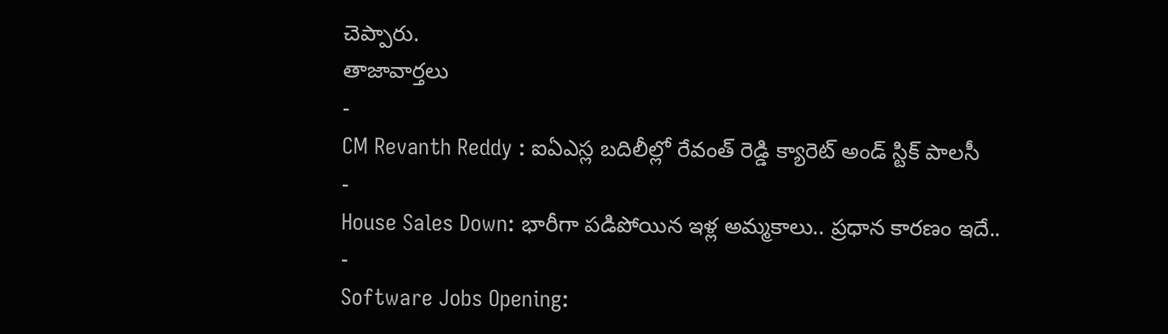చెప్పారు.
తాజావార్తలు
-
CM Revanth Reddy : ఐఏఎస్ల బదిలీల్లో రేవంత్ రెడ్డి క్యారెట్ అండ్ స్టిక్ పాలసీ
-
House Sales Down: భారీగా పడిపోయిన ఇళ్ల అమ్మకాలు.. ప్రధాన కారణం ఇదే..
-
Software Jobs Opening: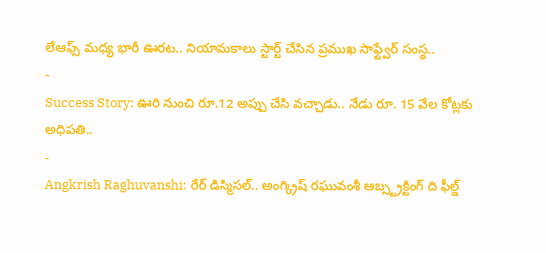లేఆఫ్స్ మధ్య భారీ ఊరట.. నియామకాలు స్టార్ట్ చేసిన ప్రముఖ సాఫ్ట్వేర్ సంస్థ..
-
Success Story: ఊరి నుంచి రూ.12 అప్పు చేసి వచ్చాడు.. నేడు రూ. 15 వేల కోట్లకు అధిపతి..
-
Angkrish Raghuvanshi: రేర్ డిస్మిసల్.. అంగ్క్రిష్ రఘువంశీ ఆబ్స్ట్రక్టింగ్ ది ఫీల్డ్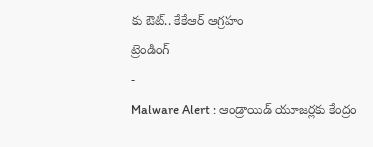కు ఔట్.. కేకేఆర్ ఆగ్రహం
ట్రెండింగ్
-
Malware Alert : ఆండ్రాయిడ్ యూజర్లకు కేంద్రం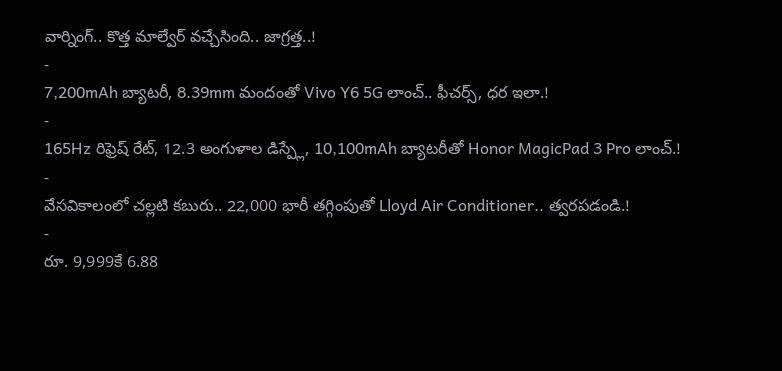వార్నింగ్.. కొత్త మాల్వేర్ వచ్చేసింది.. జాగ్రత్త..!
-
7,200mAh బ్యాటరీ, 8.39mm మందంతో Vivo Y6 5G లాంచ్.. ఫీచర్స్, ధర ఇలా.!
-
165Hz రిఫ్రెష్ రేట్, 12.3 అంగుళాల డిస్ప్లే, 10,100mAh బ్యాటరీతో Honor MagicPad 3 Pro లాంచ్.!
-
వేసవికాలంలో చల్లటి కబురు.. 22,000 భారీ తగ్గింపుతో Lloyd Air Conditioner.. త్వరపడండి.!
-
రూ. 9,999కే 6.88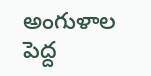అంగుళాల పెద్ద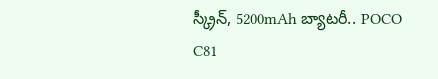స్క్రీన్, 5200mAh బ్యాటరీ.. POCO C81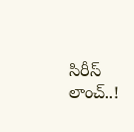సిరీస్ లాంచ్..!